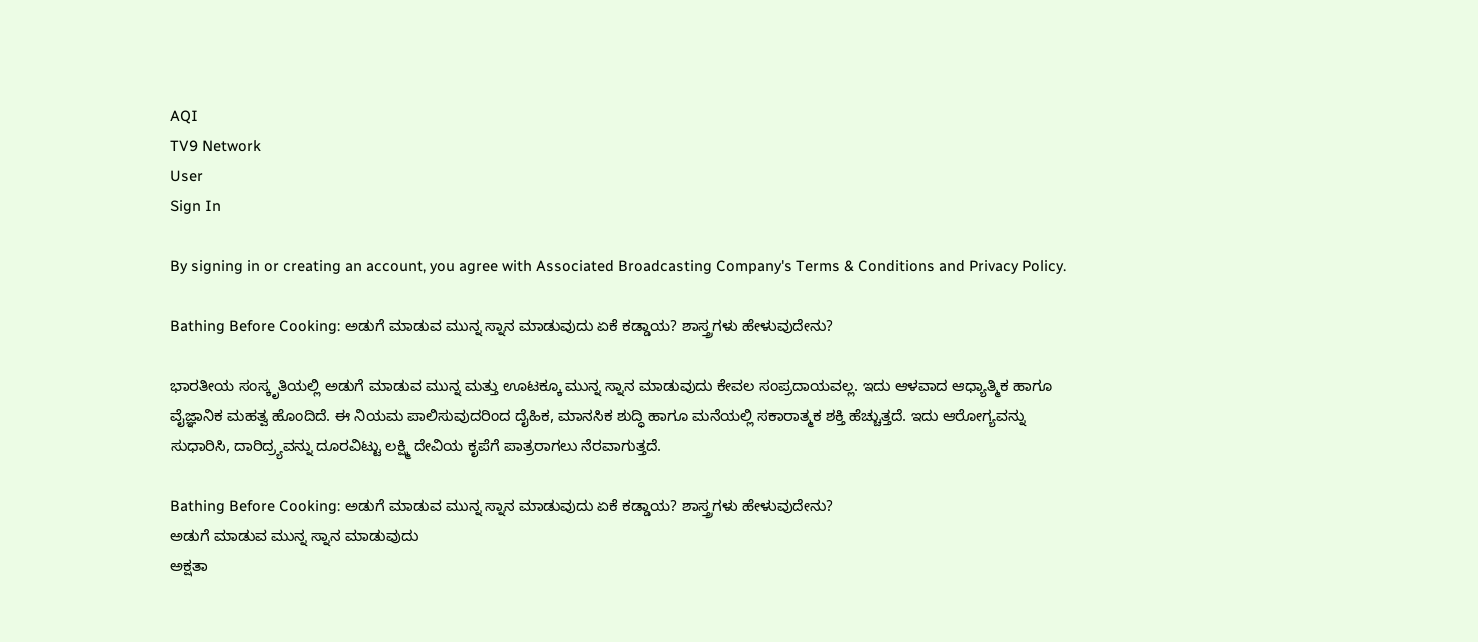AQI
TV9 Network
User
Sign In

By signing in or creating an account, you agree with Associated Broadcasting Company's Terms & Conditions and Privacy Policy.

Bathing Before Cooking: ಅಡುಗೆ ಮಾಡುವ ಮುನ್ನ ಸ್ನಾನ ಮಾಡುವುದು ಏಕೆ ಕಡ್ಡಾಯ? ಶಾಸ್ತ್ರಗಳು ಹೇಳುವುದೇನು?

ಭಾರತೀಯ ಸಂಸ್ಕೃತಿಯಲ್ಲಿ ಅಡುಗೆ ಮಾಡುವ ಮುನ್ನ ಮತ್ತು ಊಟಕ್ಕೂ ಮುನ್ನ ಸ್ನಾನ ಮಾಡುವುದು ಕೇವಲ ಸಂಪ್ರದಾಯವಲ್ಲ. ಇದು ಆಳವಾದ ಆಧ್ಯಾತ್ಮಿಕ ಹಾಗೂ ವೈಜ್ಞಾನಿಕ ಮಹತ್ವ ಹೊಂದಿದೆ. ಈ ನಿಯಮ ಪಾಲಿಸುವುದರಿಂದ ದೈಹಿಕ, ಮಾನಸಿಕ ಶುದ್ಧಿ ಹಾಗೂ ಮನೆಯಲ್ಲಿ ಸಕಾರಾತ್ಮಕ ಶಕ್ತಿ ಹೆಚ್ಚುತ್ತದೆ. ಇದು ಆರೋಗ್ಯವನ್ನು ಸುಧಾರಿಸಿ, ದಾರಿದ್ರ್ಯವನ್ನು ದೂರವಿಟ್ಟು ಲಕ್ಷ್ಮಿ ದೇವಿಯ ಕೃಪೆಗೆ ಪಾತ್ರರಾಗಲು ನೆರವಾಗುತ್ತದೆ.

Bathing Before Cooking: ಅಡುಗೆ ಮಾಡುವ ಮುನ್ನ ಸ್ನಾನ ಮಾಡುವುದು ಏಕೆ ಕಡ್ಡಾಯ? ಶಾಸ್ತ್ರಗಳು ಹೇಳುವುದೇನು?
ಅಡುಗೆ ಮಾಡುವ ಮುನ್ನ ಸ್ನಾನ ಮಾಡುವುದು
ಅಕ್ಷತಾ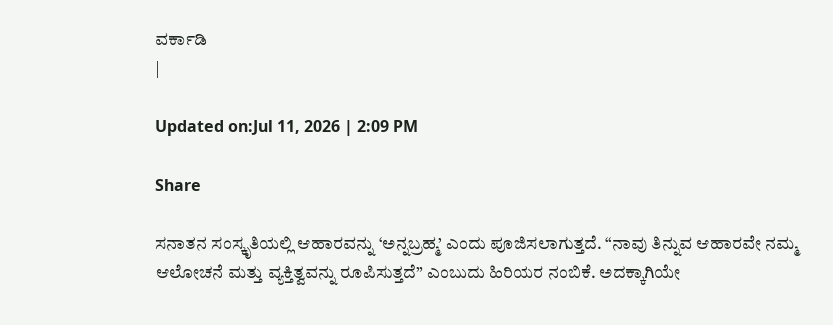ವರ್ಕಾಡಿ
|

Updated on:Jul 11, 2026 | 2:09 PM

Share

ಸನಾತನ ಸಂಸ್ಕೃತಿಯಲ್ಲಿ ಆಹಾರವನ್ನು ‘ಅನ್ನಬ್ರಹ್ಮ’ ಎಂದು ಪೂಜಿಸಲಾಗುತ್ತದೆ. “ನಾವು ತಿನ್ನುವ ಆಹಾರವೇ ನಮ್ಮ ಆಲೋಚನೆ ಮತ್ತು ವ್ಯಕ್ತಿತ್ವವನ್ನು ರೂಪಿಸುತ್ತದೆ” ಎಂಬುದು ಹಿರಿಯರ ನಂಬಿಕೆ. ಅದಕ್ಕಾಗಿಯೇ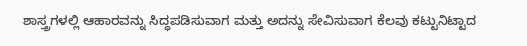ಶಾಸ್ತ್ರಗಳಲ್ಲಿ ಆಹಾರವನ್ನು ಸಿದ್ಧಪಡಿಸುವಾಗ ಮತ್ತು ಅದನ್ನು ಸೇವಿಸುವಾಗ ಕೆಲವು ಕಟ್ಟುನಿಟ್ಟಾದ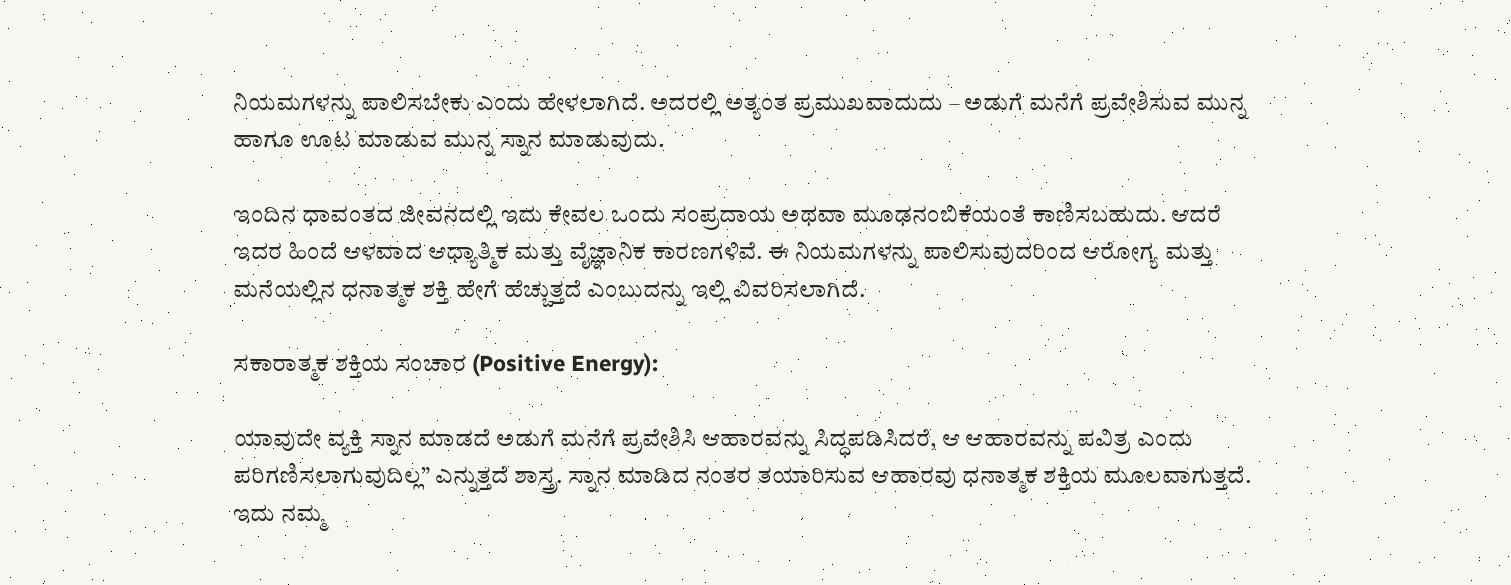ನಿಯಮಗಳನ್ನು ಪಾಲಿಸಬೇಕು ಎಂದು ಹೇಳಲಾಗಿದೆ. ಅದರಲ್ಲಿ ಅತ್ಯಂತ ಪ್ರಮುಖವಾದುದು – ಅಡುಗೆ ಮನೆಗೆ ಪ್ರವೇಶಿಸುವ ಮುನ್ನ ಹಾಗೂ ಊಟ ಮಾಡುವ ಮುನ್ನ ಸ್ನಾನ ಮಾಡುವುದು.

ಇಂದಿನ ಧಾವಂತದ ಜೀವನದಲ್ಲಿ ಇದು ಕೇವಲ ಒಂದು ಸಂಪ್ರದಾಯ ಅಥವಾ ಮೂಢನಂಬಿಕೆಯಂತೆ ಕಾಣಿಸಬಹುದು. ಆದರೆ ಇದರ ಹಿಂದೆ ಆಳವಾದ ಆಧ್ಯಾತ್ಮಿಕ ಮತ್ತು ವೈಜ್ಞಾನಿಕ ಕಾರಣಗಳಿವೆ. ಈ ನಿಯಮಗಳನ್ನು ಪಾಲಿಸುವುದರಿಂದ ಆರೋಗ್ಯ ಮತ್ತು ಮನೆಯಲ್ಲಿನ ಧನಾತ್ಮಕ ಶಕ್ತಿ ಹೇಗೆ ಹೆಚ್ಚುತ್ತದೆ ಎಂಬುದನ್ನು ಇಲ್ಲಿ ವಿವರಿಸಲಾಗಿದೆ.

ಸಕಾರಾತ್ಮಕ ಶಕ್ತಿಯ ಸಂಚಾರ (Positive Energy):

ಯಾವುದೇ ವ್ಯಕ್ತಿ ಸ್ನಾನ ಮಾಡದೆ ಅಡುಗೆ ಮನೆಗೆ ಪ್ರವೇಶಿಸಿ ಆಹಾರವನ್ನು ಸಿದ್ಧಪಡಿಸಿದರೆ, ಆ ಆಹಾರವನ್ನು ಪವಿತ್ರ ಎಂದು ಪರಿಗಣಿಸಲಾಗುವುದಿಲ್ಲ” ಎನ್ನುತ್ತದೆ ಶಾಸ್ತ್ರ. ಸ್ನಾನ ಮಾಡಿದ ನಂತರ ತಯಾರಿಸುವ ಆಹಾರವು ಧನಾತ್ಮಕ ಶಕ್ತಿಯ ಮೂಲವಾಗುತ್ತದೆ. ಇದು ನಮ್ಮ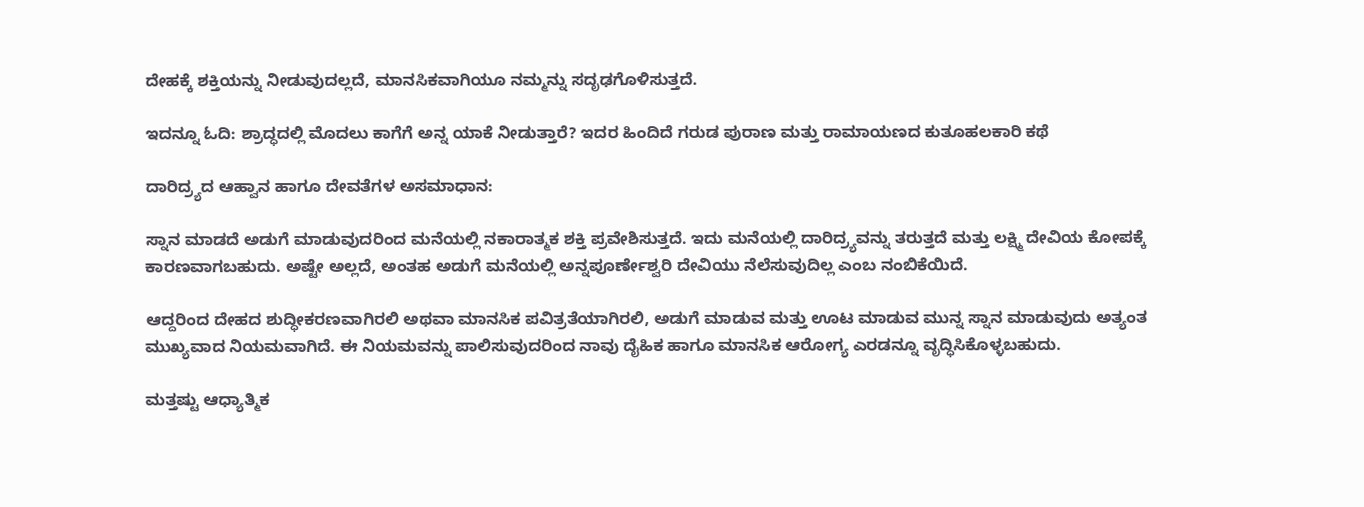ದೇಹಕ್ಕೆ ಶಕ್ತಿಯನ್ನು ನೀಡುವುದಲ್ಲದೆ, ಮಾನಸಿಕವಾಗಿಯೂ ನಮ್ಮನ್ನು ಸದೃಢಗೊಳಿಸುತ್ತದೆ.

ಇದನ್ನೂ ಓದಿ: ಶ್ರಾದ್ಧದಲ್ಲಿ ಮೊದಲು ಕಾಗೆಗೆ ಅನ್ನ ಯಾಕೆ ನೀಡುತ್ತಾರೆ? ಇದರ ಹಿಂದಿದೆ ಗರುಡ ಪುರಾಣ ಮತ್ತು ರಾಮಾಯಣದ ಕುತೂಹಲಕಾರಿ ಕಥೆ

ದಾರಿದ್ರ್ಯದ ಆಹ್ವಾನ ಹಾಗೂ ದೇವತೆಗಳ ಅಸಮಾಧಾನ:

ಸ್ನಾನ ಮಾಡದೆ ಅಡುಗೆ ಮಾಡುವುದರಿಂದ ಮನೆಯಲ್ಲಿ ನಕಾರಾತ್ಮಕ ಶಕ್ತಿ ಪ್ರವೇಶಿಸುತ್ತದೆ. ಇದು ಮನೆಯಲ್ಲಿ ದಾರಿದ್ರ್ಯವನ್ನು ತರುತ್ತದೆ ಮತ್ತು ಲಕ್ಷ್ಮಿ ದೇವಿಯ ಕೋಪಕ್ಕೆ ಕಾರಣವಾಗಬಹುದು. ಅಷ್ಟೇ ಅಲ್ಲದೆ, ಅಂತಹ ಅಡುಗೆ ಮನೆಯಲ್ಲಿ ಅನ್ನಪೂರ್ಣೇಶ್ವರಿ ದೇವಿಯು ನೆಲೆಸುವುದಿಲ್ಲ ಎಂಬ ನಂಬಿಕೆಯಿದೆ.

ಆದ್ದರಿಂದ ದೇಹದ ಶುದ್ಧೀಕರಣವಾಗಿರಲಿ ಅಥವಾ ಮಾನಸಿಕ ಪವಿತ್ರತೆಯಾಗಿರಲಿ, ಅಡುಗೆ ಮಾಡುವ ಮತ್ತು ಊಟ ಮಾಡುವ ಮುನ್ನ ಸ್ನಾನ ಮಾಡುವುದು ಅತ್ಯಂತ ಮುಖ್ಯವಾದ ನಿಯಮವಾಗಿದೆ. ಈ ನಿಯಮವನ್ನು ಪಾಲಿಸುವುದರಿಂದ ನಾವು ದೈಹಿಕ ಹಾಗೂ ಮಾನಸಿಕ ಆರೋಗ್ಯ ಎರಡನ್ನೂ ವೃದ್ಧಿಸಿಕೊಳ್ಳಬಹುದು.

ಮತ್ತಷ್ಟು ಆಧ್ಯಾತ್ಮಿಕ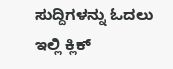ಸುದ್ದಿಗಳನ್ನು ಓದಲು ಇಲ್ಲಿ ಕ್ಲಿಕ್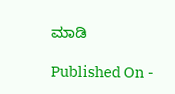ಮಾಡಿ

Published On -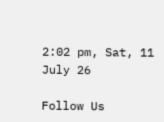2:02 pm, Sat, 11 July 26

Follow Us